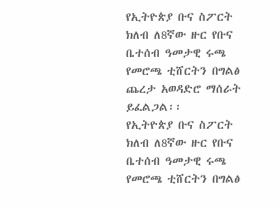የኢትዮጵያ ቡና ስፖርት ክለብ ለ8ኛው ዙር የቡና ቤተሰብ ዓመታዊ ሩጫ የመሮጫ ቲሸርትን በግልፅ ጨረታ አወዳድሮ ማሰራት ይፈልጋል፡፡
የኢትዮጵያ ቡና ስፖርት ክለብ ለ8ኛው ዙር የቡና ቤተሰብ ዓመታዊ ሩጫ የመሮጫ ቲሸርትን በግልፅ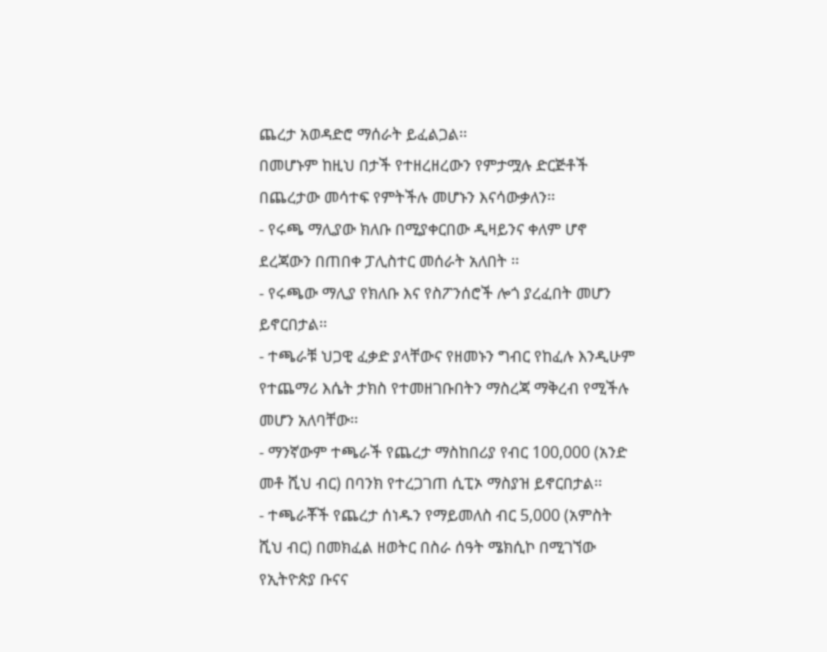ጨረታ አወዳድሮ ማሰራት ይፈልጋል፡፡
በመሆኑም ከዚህ በታች የተዘረዘረውን የምታሟሉ ድርጅቶች በጨረታው መሳተፍ የምትችሉ መሆኑን እናሳውቃለን፡፡
- የሩጫ ማሊያው ክለቡ በሚያቀርበው ዲዛይንና ቀለም ሆኖ ደረጃውን በጠበቀ ፓሊስተር መሰራት አለበት ፡፡
- የሩጫው ማሊያ የክለቡ እና የስፖንሰሮች ሎጎ ያረፈበት መሆን ይኖርበታል፡፡
- ተጫራቹ ህጋዊ ፈቃድ ያላቸውና የዘመኑን ግብር የከፈሉ እንዲሁም የተጨማሪ እሴት ታክስ የተመዘገቡበትን ማስረጃ ማቅረብ የሚችሉ መሆን አለባቸው፡፡
- ማንኛውም ተጫራች የጨረታ ማስከበሪያ የብር 100,000 (አንድ መቶ ሺህ ብር) በባንክ የተረጋገጠ ሲፒኦ ማስያዝ ይኖርበታል፡፡
- ተጫራቾች የጨረታ ሰነዱን የማይመለስ ብር 5,000 (አምስት ሺህ ብር) በመክፈል ዘወትር በስራ ሰዓት ሜክሲኮ በሚገኘው የኢትዮጵያ ቡናና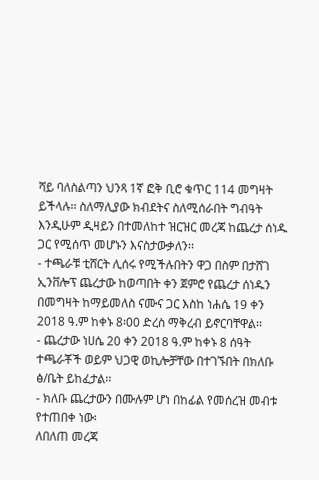ሻይ ባለስልጣን ህንጻ 1ኛ ፎቅ ቢሮ ቁጥር 114 መግዛት ይችላሉ፡፡ ስለማሊያው ክብደትና ስለሚሰራበት ግብዓት እንዲሁም ዲዛይን በተመለከተ ዝርዝር መረጃ ከጨረታ ሰነዱ ጋር የሚሰጥ መሆኑን እናስታውቃለን፡፡
- ተጫራቹ ቲሸርት ሊሰሩ የሚችሉበትን ዋጋ በስም በታሸገ ኢንቨሎፕ ጨረታው ከወጣበት ቀን ጀምሮ የጨረታ ሰነዱን በመግዛት ከማይመለስ ናሙና ጋር እስከ ነሐሴ 19 ቀን 2018 ዓ.ም ከቀኑ 8፡00 ድረስ ማቅረብ ይኖርባቸዋል፡፡
- ጨረታው ነሀሴ 20 ቀን 2018 ዓ.ም ከቀኑ 8 ሰዓት ተጫራቾች ወይም ህጋዊ ወኪሎቻቸው በተገኙበት በክለቡ ፅ/ቤት ይከፈታል፡፡
- ክለቡ ጨረታውን በሙሉም ሆነ በከፊል የመሰረዝ መብቱ የተጠበቀ ነው፡
ለበለጠ መረጃ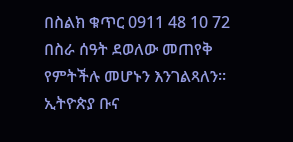በስልክ ቁጥር 0911 48 10 72 በስራ ሰዓት ደወለው መጠየቅ የምትችሉ መሆኑን እንገልጻለን፡፡
ኢትዮጵያ ቡና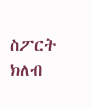ስፖርት ክለብ